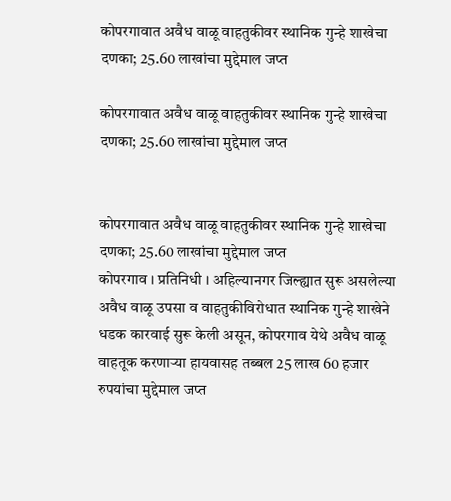कोपरगावात अवैध वाळू वाहतुकीवर स्थानिक गुन्हे शाखेचा दणका; 25.60 लाखांचा मुद्देमाल जप्त

कोपरगावात अवैध वाळू वाहतुकीवर स्थानिक गुन्हे शाखेचा दणका; 25.60 लाखांचा मुद्देमाल जप्त


कोपरगावात अवैध वाळू वाहतुकीवर स्थानिक गुन्हे शाखेचा दणका; 25.60 लाखांचा मुद्देमाल जप्त
कोपरगाव । प्रतिनिधी । अहिल्यानगर जिल्ह्यात सुरू असलेल्या अवैध वाळू उपसा व वाहतुकीविरोधात स्थानिक गुन्हे शाखेने धडक कारवाई सुरू केली असून, कोपरगाव येथे अवैध वाळू वाहतूक करणाऱ्या हायवासह तब्बल 25 लाख 60 हजार रुपयांचा मुद्देमाल जप्त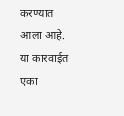करण्यात आला आहे. या कारवाईत एका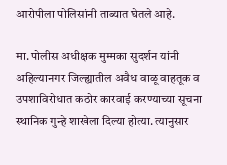आरोपीला पोलिसांनी ताब्यात घेतले आहे.

मा. पोलीस अधीक्षक मुम्मका सुदर्शन यांनी अहिल्यानगर जिल्ह्यातील अवैध वाळू वाहतूक व उपशाविरोधात कठोर कारवाई करण्याच्या सूचना स्थानिक गुन्हे शाखेला दिल्या होत्या. त्यानुसार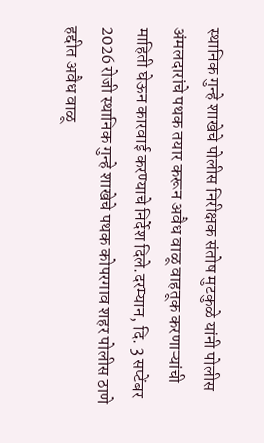स्थानिक गुन्हे शाखेचे पोलीस निरीक्षक संतोष मुटकुळे यांनी पोलीस अंमलदारांचे पथक तयार करून अवैध वाळू वाहतूक करणाऱ्यांची माहिती घेऊन कारवाई करण्याचे निर्देश दिले.दरम्यान, दि. 3 सप्टेंबर 2026 रोजी स्थानिक गुन्हे शाखेचे पथक कोपरगाव शहर पोलीस ठाणे हद्दीत अवैध वाळू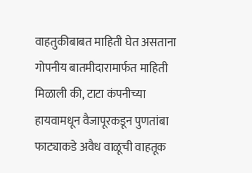वाहतुकीबाबत माहिती घेत असताना गोपनीय बातमीदारामार्फत माहिती मिळाली की, टाटा कंपनीच्या हायवामधून वैजापूरकडून पुणतांबा फाट्याकडे अवैध वाळूची वाहतूक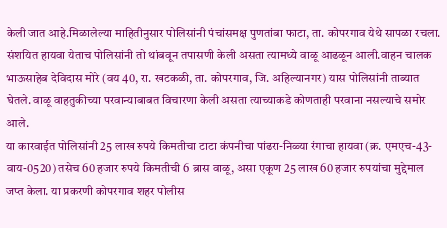केली जात आहे.मिळालेल्या माहितीनुसार पोलिसांनी पंचांसमक्ष पुणतांबा फाटा, ता. कोपरगाव येथे सापळा रचला. संशयित हायवा येताच पोलिसांनी तो थांबवून तपासणी केली असता त्यामध्ये वाळू आढळून आली.वाहन चालक भाऊसाहेब देविदास मोरे (वय 40, रा. खटकळी, ता. कोपरगाव, जि. अहिल्यानगर) यास पोलिसांनी ताब्यात घेतले. वाळू वाहतुकीच्या परवान्याबाबत विचारणा केली असता त्याच्याकडे कोणताही परवाना नसल्याचे समोर आले.
या कारवाईत पोलिसांनी 25 लाख रुपये किमतीचा टाटा कंपनीचा पांढरा-निळ्या रंगाचा हायवा (क्र. एमएच-43-वाय-0520) तसेच 60 हजार रुपये किमतीची 6 ब्रास वाळू, असा एकूण 25 लाख 60 हजार रुपयांचा मुद्देमाल जप्त केला. या प्रकरणी कोपरगाव शहर पोलीस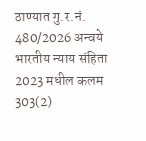ठाण्यात गु.र.नं. 480/2026 अन्वये भारतीय न्याय संहिता 2023 मधील कलम 303(2)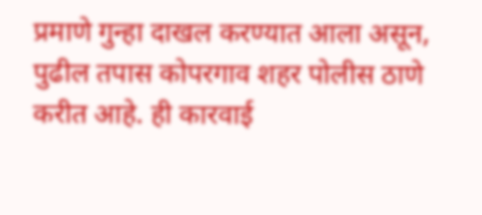प्रमाणे गुन्हा दाखल करण्यात आला असून, पुढील तपास कोपरगाव शहर पोलीस ठाणे करीत आहे. ही कारवाई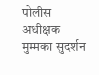पोलीस अधीक्षक मुम्मका सुदर्शन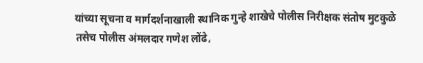यांच्या सूचना व मार्गदर्शनाखाली स्थानिक गुन्हे शाखेचे पोलीस निरीक्षक संतोष मुटकुळे तसेच पोलीस अंमलदार गणेश लोंढे,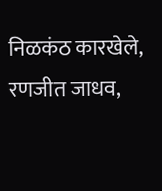निळकंठ कारखेले, रणजीत जाधव,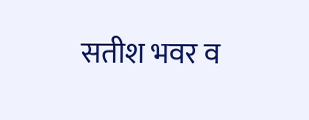सतीश भवर व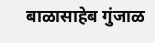बाळासाहेब गुंजाळ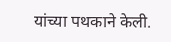यांच्या पथकाने केली.